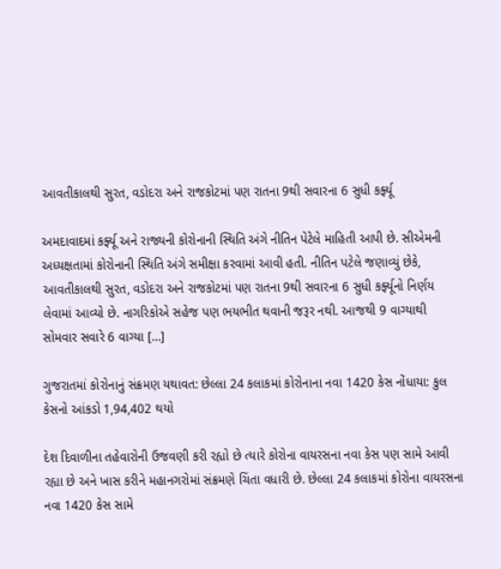આવતીકાલથી સુરત, વડોદરા અને રાજકોટમાં પણ રાતના 9થી સવારના 6 સુધી કર્ફ્યૂ

અમદાવાદમાં કર્ફ્યૂ અને રાજ્યની કોરોનાની સ્થિતિ અંગે નીતિન પેટેલે માહિતી આપી છે. સીએમની અધ્યક્ષતામાં કોરોનાની સ્થિતિ અંગે સમીક્ષા કરવામાં આવી હતી. નીતિન પટેલે જણાવ્યું છેકે, આવતીકાલથી સુરત, વડોદરા અને રાજકોટમાં પણ રાતના 9થી સવારના 6 સુધી કર્ફ્યૂનો નિર્ણય લેવામાં આવ્યો છે. નાગરિકોએ સહેજ પણ ભયભીત થવાની જરૂર નથી. આજથી 9 વાગ્યાથી સોમવાર સવારે 6 વાગ્યા […]

ગુજરાતમાં કોરોનાનું સંક્રમણ યથાવત: છેલ્લા 24 કલાકમાં કોરોનાના નવા 1420 કેસ નોંધાયા: કુલ કેસનો આંકડો 1,94,402 થયો

દેશ દિવાળીના તહેવારોની ઉજવણી કરી રહ્યો છે ત્યારે કોરોના વાયરસના નવા કેસ પણ સામે આવી રહ્યા છે અને ખાસ કરીને મહાનગરોમાં સંક્રમણે ચિંતા વધારી છે. છેલ્લા 24 કલાકમાં કોરોના વાયરસના નવા 1420 કેસ સામે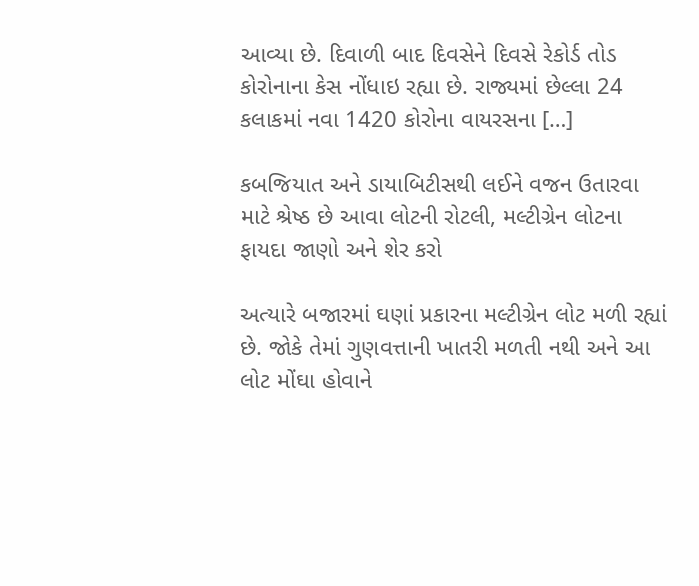આવ્યા છે. દિવાળી બાદ દિવસેને દિવસે રેકોર્ડ તોડ કોરોનાના કેસ નોંધાઇ રહ્યા છે. રાજ્યમાં છેલ્લા 24 કલાકમાં નવા 1420 કોરોના વાયરસના […]

કબજિયાત અને ડાયાબિટીસથી લઈને વજન ઉતારવા માટે શ્રેષ્ઠ છે આવા લોટની રોટલી, મલ્ટીગ્રેન લોટના ફાયદા જાણો અને શેર કરો

અત્યારે બજારમાં ઘણાં પ્રકારના મલ્ટીગ્રેન લોટ મળી રહ્યાં છે. જોકે તેમાં ગુણવત્તાની ખાતરી મળતી નથી અને આ લોટ મોંઘા હોવાને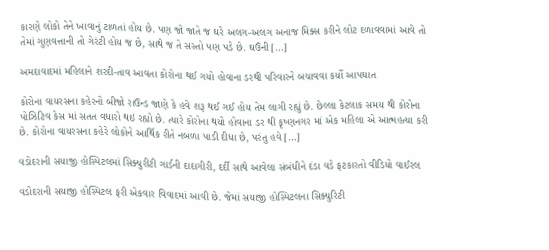કારણે લોકો તેને ખાવાનું ટાળતાં હોય છે. પણ જો જાતે જ ઘરે અલગ-અલગ અનાજ મિક્સ કરીને લોટ દળાવવામાં આવે તો તેમાં ગુણવત્તાની તો ગેરંટી હોય જ છે, સાથે જ તે સસ્તો પણ પડે છે. ઘઉંની […]

અમદાવાદમાં મહિલાને શરદી-તાવ આવતા કોરોના થઈ ગયો હોવાના ડરથી પરિવારને બચાવવા કર્યો આપઘાત

કોરોના વાયરસના કહેરનો બીજો રાઉન્ડ જાણે કે હવે શરૂ થઈ ગઈ હોય તેમ લાગી રહ્યું છે. છેલ્લા કેટલાક સમય થી કોરોના પોઝિટિવ કેસ માં સતત વધારો થઇ રહ્યો છે. ત્યારે કોરોના થયો હોવાના ડર થી કૃષ્ણનગર માં એક મહિલા એ આત્મહત્યા કરી છે. કોરોના વાયરસના કહેરે લોકોને આર્થિક રીતે નબળા પાડી દીધા છે, પરંતુ હવે […]

વડોદરાની સયાજી હોસ્પિટલમાં સિક્યુરીટી ગાર્ડની દાદાગીરી, દર્દી સાથે આવેલા સંબંધીને દંડા વડે ફટકારતો વીડિયો વાઈરલ

વડોદરાની સયાજી હોસ્પિટલ ફરી એકવાર વિવાદમાં આવી છે. જેમાં સયાજી હોસ્પિટલના સિક્યુરિટી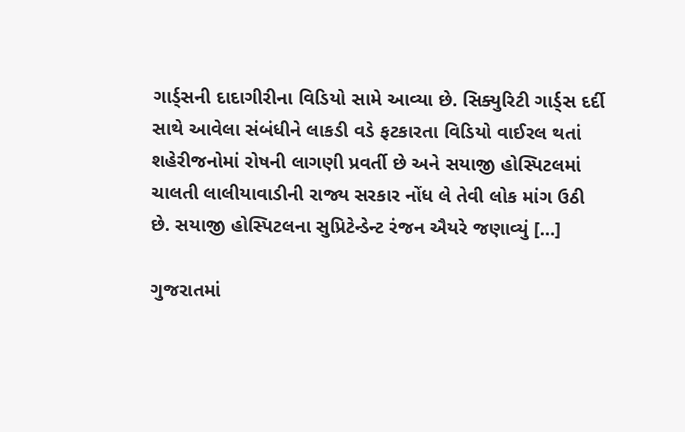ગાર્ડ્સની દાદાગીરીના વિડિયો સામે આવ્યા છે. સિક્યુરિટી ગાર્ડ્સ દર્દી સાથે આવેલા સંબંધીને લાકડી વડે ફટકારતા વિડિયો વાઈરલ થતાં શહેરીજનોમાં રોષની લાગણી પ્રવર્તી છે અને સયાજી હોસ્પિટલમાં ચાલતી લાલીયાવાડીની રાજ્ય સરકાર નોંધ લે તેવી લોક માંગ ઉઠી છે. સયાજી હોસ્પિટલના સુપ્રિટેન્ડેન્ટ રંજન ઐયરે જણાવ્યું […]

ગુજરાતમાં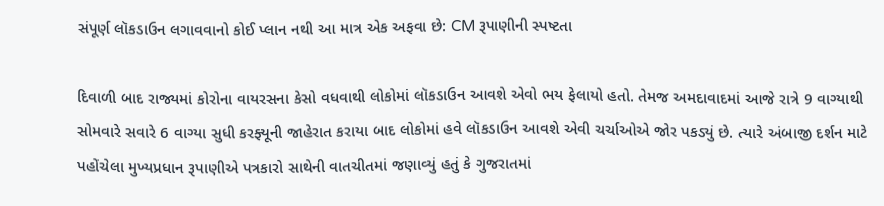સંપૂર્ણ લૉકડાઉન લગાવવાનો કોઈ પ્લાન નથી આ માત્ર એક અફવા છે: CM રૂપાણીની સ્પષ્ટતા

દિવાળી બાદ રાજ્યમાં કોરોના વાયરસના કેસો વધવાથી લોકોમાં લૉકડાઉન આવશે એવો ભય ફેલાયો હતો. તેમજ અમદાવાદમાં આજે રાત્રે 9 વાગ્યાથી સોમવારે સવારે 6 વાગ્યા સુધી કરફ્યૂની જાહેરાત કરાયા બાદ લોકોમાં હવે લૉકડાઉન આવશે એવી ચર્ચાઓએ જોર પકડ્યું છે. ત્યારે અંબાજી દર્શન માટે પહોંચેલા મુખ્યપ્રધાન રૂપાણીએ પત્રકારો સાથેની વાતચીતમાં જણાવ્યું હતું કે ગુજરાતમાં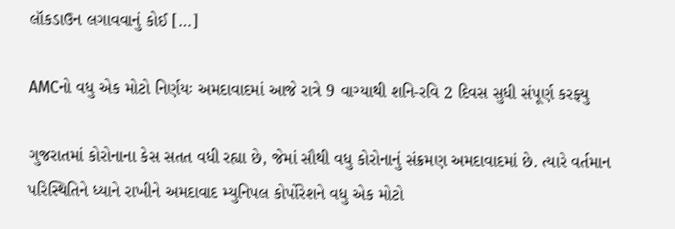લૉકડાઉન લગાવવાનું કોઈ […]

AMCનો વધુ એક મોટો નિર્ણયઃ અમદાવાદમાં આજે રાત્રે 9 વાગ્યાથી શનિ-રવિ 2 દિવસ સુધી સંપૂર્ણ કરફ્યુ

ગુજરાતમાં કોરોનાના કેસ સતત વધી રહ્યા છે, જેમાં સૌથી વધુ કોરોનાનું સંક્રમણ અમદાવાદમાં છે. ત્યારે વર્તમાન પરિસ્થિતિને ધ્યાને રાખીને અમદાવાદ મ્યુનિપલ કોર્પોરેશને વધુ એક મોટો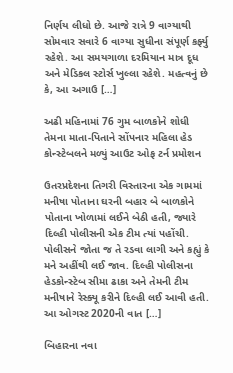નિર્ણય લીધો છે. આજે રાત્રે 9 વાગ્યાથી સોમવાર સવારે 6 વાગ્યા સુધીના સંપૂર્ણ કર્ફ્યુ રહેશે. આ સમયગાળા દરમિયાન માત્ર દૂધ અને મેડિકલ સ્ટોર્સ ખુલ્લા રહેશે. મહત્વનું છે કે, આ અગાઉ […]

અઢી મહિનામાં 76 ગુમ બાળકોને શોધી તેમના માતા-પિતાને સોંપનાર મહિલા હેડ કોન્સ્ટેબલને મળ્યું આઉટ ઓફ ટર્ન પ્રમોશન

ઉતરપ્રદેશના તિગરી વિસ્તારના એક ગામમાં મનીષા પોતાના ઘરની બહાર બે બાળકોને પોતાના ખોળામાં લઈને બેઠી હતી, જ્યારે દિલ્હી પોલીસની એક ટીમ ત્યાં પહોંચી. પોલીસને જોતા જ તે રડવા લાગી અને કહ્યું કે મને અહીંથી લઈ જાવ. દિલ્હી પોલીસના હેડકોન્સ્ટેબ સીમા ઢાકા અને તેમની ટીમ મનીષાને રેસ્ક્યૂ કરીને દિલ્હી લઈ આવી હતી. આ ઓગસ્ટ 2020ની વાત […]

બિહારના નવા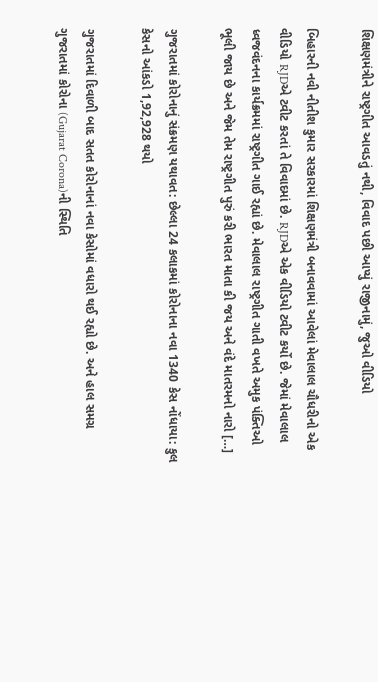શિક્ષણમંત્રીને રાષ્ટ્રગીત આવડતું નથી, વિવાદ પછી આપ્યું રાજીનામું, જુઓ વીડિયો

બિહારની નવી નીતીશ કુમાર સરકારમાં શિક્ષણમંત્રી બનાવવામાં આવેલાં મેવાલાલ ચૌધરીનો એક વીડિયો RJDએ ટ્વીટ કરતાં તે વિવાદમાં છે. RJDએ એક વીડિયો ટ્વીટ કર્યો છે. જેમાં મેવાલાલ ધ્વજવંદનના કાર્યક્રમમાં રાષ્ટ્રગીત ગાઈ રહ્યાં છે. મેવાલાલ રાષ્ટ્રગીત ગાતી વખતે અમુક પંક્તિઓ ભૂલી જાય છે અને જેમ તેમ રાષ્ટ્રગીત પુરું કરી ભારત માતા કી જય અને વંદે માતરમનો નારો […]

ગુજરાતમાં કોરોનાનું સંક્રમણ યથાવત: છેલ્લા 24 કલાકમાં કોરોનાના નવા 1340 કેસ નોંધાયા: કુલ કેસનો આંકડો 1,92,928 થયો

ગુજરાતમાં દિવાળી બાદ સતત કોરોનાનાં નવા કેસોમાં વધારો થઈ રહ્યો છે. અને હાલ સમગ્ર ગુજરાતમાં કોરોના (Gujarat Corona)ની સ્થિતિ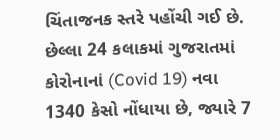ચિંતાજનક સ્તરે પહોંચી ગઈ છે. છેલ્લા 24 કલાકમાં ગુજરાતમાં કોરોનાનાં (Covid 19) નવા 1340 કેસો નોંધાયા છે, જ્યારે 7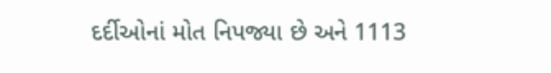દર્દીઓનાં મોત નિપજ્યા છે અને 1113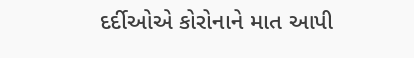દર્દીઓએ કોરોનાને માત આપી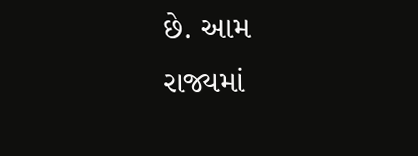છે. આમ રાજ્યમાં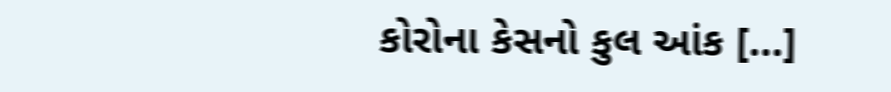કોરોના કેસનો કુલ આંક […]